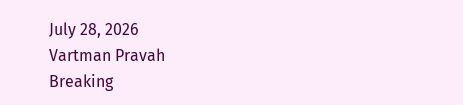July 28, 2026
Vartman Pravah
Breaking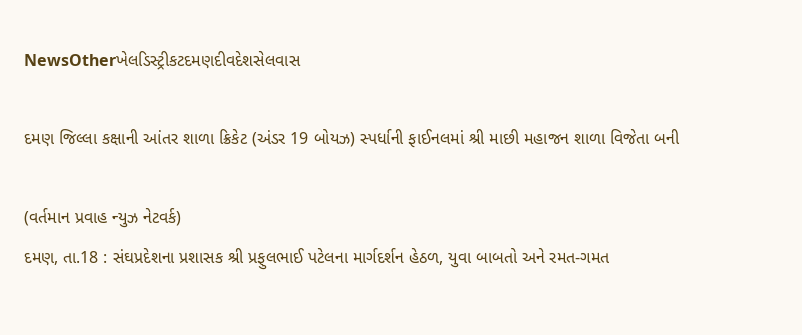NewsOtherખેલડિસ્ટ્રીકટદમણદીવદેશસેલવાસ

દમણ જિલ્લા કક્ષાની આંતર શાળા ક્રિકેટ (અંડર 19 બોયઝ) સ્‍પર્ધાની ફાઈનલમાં શ્રી માછી મહાજન શાળા વિજેતા બની

(વર્તમાન પ્રવાહ ન્‍યુઝ નેટવર્ક)
દમણ, તા.18 : સંઘપ્રદેશના પ્રશાસક શ્રી પ્રફુલભાઈ પટેલના માર્ગદર્શન હેઠળ, યુવા બાબતો અને રમત-ગમત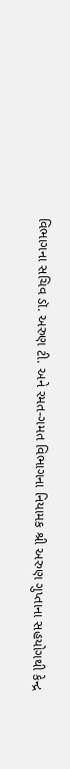વિભાગના સચિવ ડૉ. અરુણ ટી. અને રમત-ગમત વિભાગના નિયામક શ્રી અરુણ ગુપ્તાના સહયોગથી કેન્‍દ્ર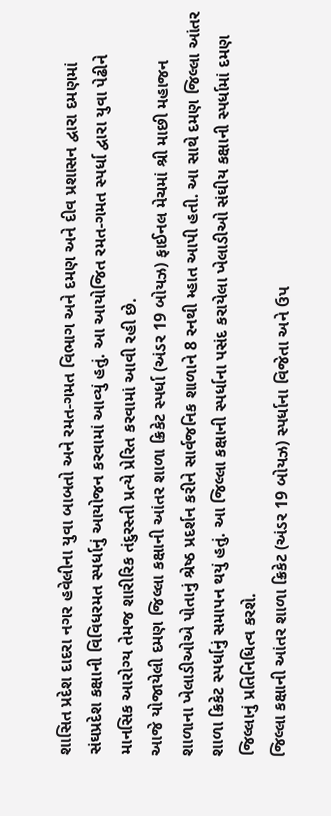શાસિત પ્રદેશ દાદરા નગર હવેલીના યુવા બાબતો અને રમત-ગમત વિભાગ અને દમણ અને દીવ પ્રશાસન દ્વારા દમણમાં સંઘપ્રદેશ કક્ષાની વિવિધરમત સ્‍પર્ધાનું આયોજન કરવામાં આવ્‍યું હતું. આ આયોજિત રમત-ગમત સ્‍પર્ધા દ્વારા યુવા પેઢીને માનસિક આરોગ્‍ય તેમજ શારીરિક તંદુરસ્‍તી પ્રત્‍યે પ્રેરિત કરવામાં આવી રહી છે.
આજે યોજાયેલી દમણ જિલ્લા કક્ષાની આંતર શાળા ક્રિકેટ સ્‍પર્ધા (અંડર 19 બોયઝ) ફાઈનલ મેચમાં શ્રી માછી મહાજન શાળાના ખેલાડીઓએ પોતાનું શ્રેષ્ઠ પ્રદર્શન કરીને સાર્વજનિક શાળાને 8 રનથી મ્‍હાત આપી હતી. આ સાથે દમણ જિલ્લા આંતર શાળા ક્રિકેટ સ્‍પર્ધાનું સમાપન થયું હતું. આ જિલ્લા કક્ષાની સ્‍પર્ધાના પસંદ કરાયેલા ખેલાડીઓ સંઘીય કક્ષાની સ્‍પર્ધામાં દમણ જિલ્લાનું પ્રતિનિધિત્‍વ કરશે.
જિલ્લા કક્ષાની આંતર શાળા ક્રિકેટ (અંડર 19 બોયઝ) સ્‍પર્ધાના વિજેતા અને ઉપ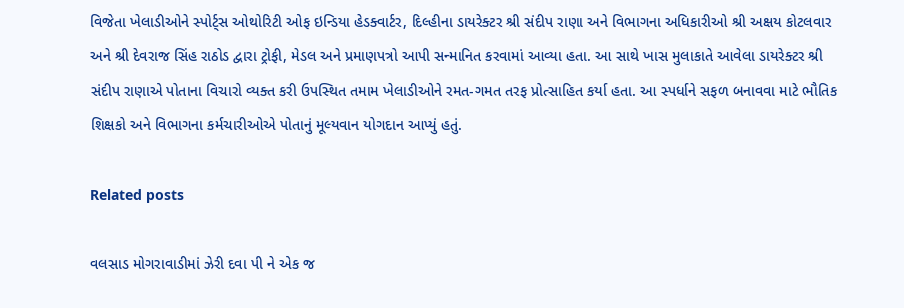વિજેતા ખેલાડીઓને સ્‍પોર્ટ્‍સ ઓથોરિટી ઓફ ઇન્‍ડિયા હેડક્‍વાર્ટર, દિલ્‍હીના ડાયરેક્‍ટર શ્રી સંદીપ રાણા અને વિભાગના અધિકારીઓ શ્રી અક્ષય કોટલવાર અને શ્રી દેવરાજ સિંહ રાઠોડ દ્વારા ટ્રોફી, મેડલ અને પ્રમાણપત્રો આપી સન્‍માનિત કરવામાં આવ્‍યા હતા. આ સાથે ખાસ મુલાકાતે આવેલા ડાયરેક્‍ટર શ્રી સંદીપ રાણાએ પોતાના વિચારો વ્‍યક્‍ત કરી ઉપસ્‍થિત તમામ ખેલાડીઓને રમત-ગમત તરફ પ્રોત્‍સાહિત કર્યા હતા. આ સ્‍પર્ધાને સફળ બનાવવા માટે ભૌતિક શિક્ષકો અને વિભાગના કર્મચારીઓએ પોતાનું મૂલ્‍યવાન યોગદાન આપ્‍યું હતું.

Related posts

વલસાડ મોગરાવાડીમાં ઝેરી દવા પી ને એક જ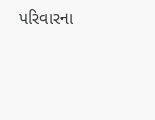પરિવારના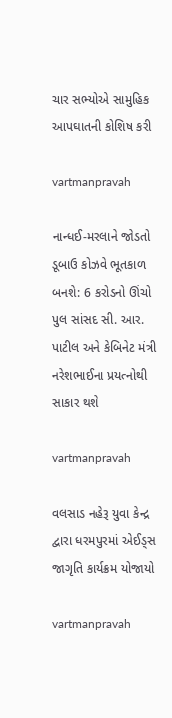ચાર સભ્‍યોએ સામુહિક આપઘાતની કોશિષ કરી

vartmanpravah

નાન્‍ધઈ-મરલાને જોડતો ડૂબાઉ કોઝવે ભૂતકાળ બનશે: 6 કરોડનો ઊંચો પુલ સાંસદ સી. આર. પાટીલ અને કેબિનેટ મંત્રી નરેશભાઈના પ્રયત્‍નોથી સાકાર થશે

vartmanpravah

વલસાડ નહેરૂ યુવા કેન્‍દ્ર દ્વારા ધરમપુરમાં એઈડ્‍સ જાગૃતિ કાર્યક્રમ યોજાયો

vartmanpravah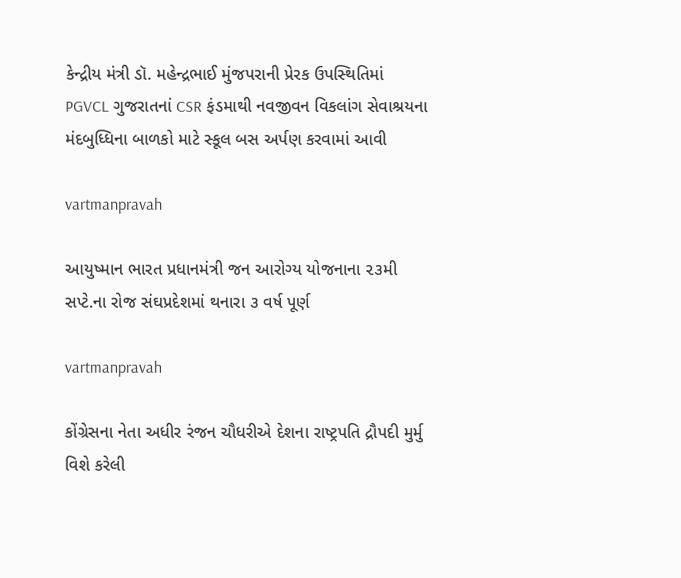કેન્‍દ્રીય મંત્રી ડૉ. મહેન્‍દ્રભાઈ મુંજપરાની પ્રેરક ઉપસ્‍થિતિમાં PGVCL ગુજરાતનાં CSR ફંડમાથી નવજીવન વિકલાંગ સેવાશ્રયના મંદબુધ્‍ધિના બાળકો માટે સ્‍કૂલ બસ અર્પણ કરવામાં આવી

vartmanpravah

આયુષ્માન ભારત પ્રધાનમંત્રી જન આરોગ્ય યોજનાના ૨૩મી સપ્ટે.ના રોજ સંઘપ્રદેશમાં થનારા ૩ વર્ષ પૂર્ણ

vartmanpravah

કોંગ્રેસના નેતા અધીર રંજન ચૌધરીએ દેશના રાષ્‍ટ્રપતિ દ્રૌપદી મુર્મુ વિશે કરેલી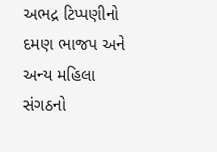અભદ્ર ટિપ્‍પણીનો દમણ ભાજપ અને અન્‍ય મહિલા સંગઠનો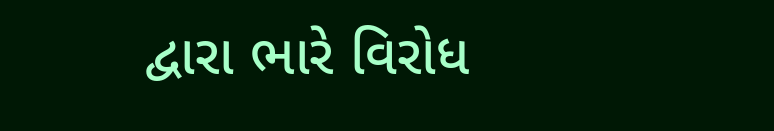દ્વારા ભારે વિરોધ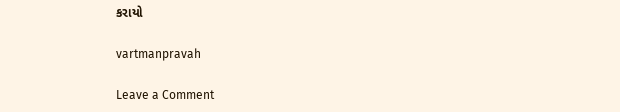કરાયો

vartmanpravah

Leave a Comment